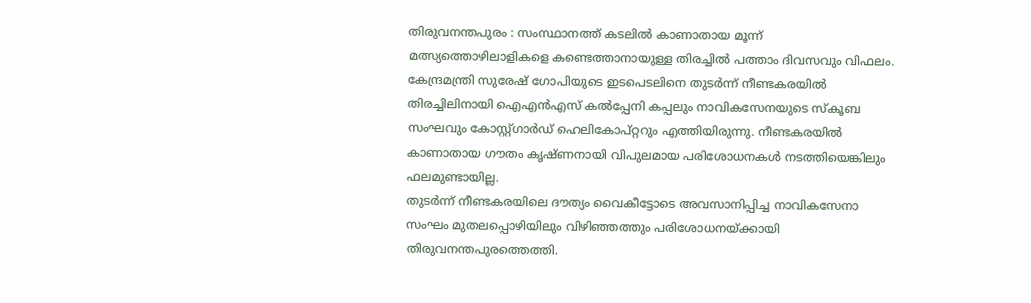തിരുവനന്തപുരം : സംസ്ഥാനത്ത് കടലിൽ കാണാതായ മൂന്ന് മത്സ്യത്തൊഴിലാളികളെ കണ്ടെത്താനായുള്ള തിരച്ചിൽ പത്താം ദിവസവും വിഫലം. കേന്ദ്രമന്ത്രി സുരേഷ് ഗോപിയുടെ ഇടപെടലിനെ തുടർന്ന് നീണ്ടകരയിൽ തിരച്ചിലിനായി ഐഎൻഎസ് കൽപ്പേനി കപ്പലും നാവികസേനയുടെ സ്കൂബ സംഘവും കോസ്റ്റ്ഗാർഡ് ഹെലികോപ്റ്ററും എത്തിയിരുന്നു. നീണ്ടകരയിൽ കാണാതായ ഗൗതം കൃഷ്ണനായി വിപുലമായ പരിശോധനകൾ നടത്തിയെങ്കിലും ഫലമുണ്ടായില്ല.
തുടർന്ന് നീണ്ടകരയിലെ ദൗത്യം വൈകീട്ടോടെ അവസാനിപ്പിച്ച നാവികസേനാ സംഘം മുതലപ്പൊഴിയിലും വിഴിഞ്ഞത്തും പരിശോധനയ്ക്കായി തിരുവനന്തപുരത്തെത്തി.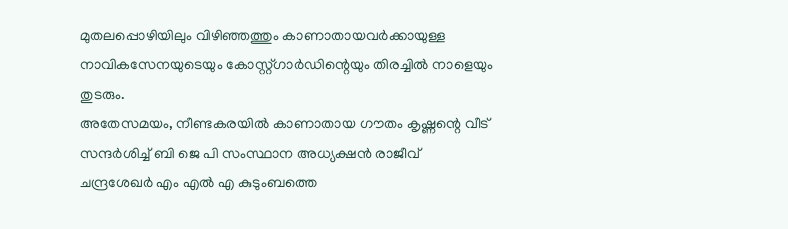മുതലപ്പൊഴിയിലും വിഴിഞ്ഞത്തും കാണാതായവർക്കായുള്ള നാവികസേനയുടെയും കോസ്റ്റ്ഗാർഡിന്റെയും തിരച്ചിൽ നാളെയും തുടരും.
അതേസമയം, നീണ്ടകരയിൽ കാണാതായ ഗൗതം കൃഷ്ണന്റെ വീട് സന്ദർശിച്ച് ബി ജെ പി സംസ്ഥാന അധ്യക്ഷൻ രാജീവ് ചന്ദ്രശേഖർ എം എൽ എ കുടുംബത്തെ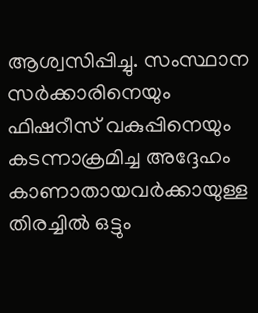ആശ്വസിപ്പിച്ചു. സംസ്ഥാന സർക്കാരിനെയും ഫിഷറീസ് വകുപ്പിനെയും കടന്നാക്രമിച്ച അദ്ദേഹം കാണാതായവർക്കായുള്ള തിരച്ചിൽ ഒട്ടും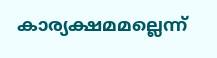കാര്യക്ഷമമല്ലെന്ന്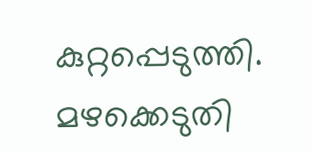കുറ്റപ്പെടുത്തി. മഴക്കെടുതി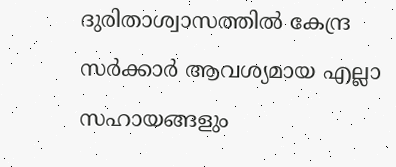ദുരിതാശ്വാസത്തിൽ കേന്ദ്ര സർക്കാർ ആവശ്യമായ എല്ലാ സഹായങ്ങളും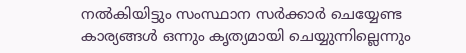നൽകിയിട്ടും സംസ്ഥാന സർക്കാർ ചെയ്യേണ്ട കാര്യങ്ങൾ ഒന്നും കൃത്യമായി ചെയ്യുന്നില്ലെന്നും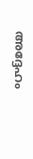അദ്ദേഹം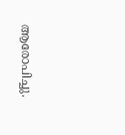ആരോപിച്ചു.